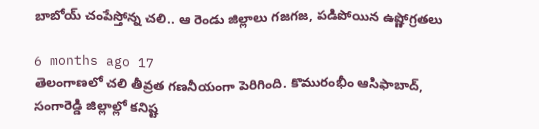బాబోయ్ చంపేస్తోన్న చలి.. ఆ రెండు జిల్లాలు గజగజ, పడిపోయిన ఉష్ణోగ్రతలు

6 months ago 17
తెలంగాణలో చలి తీవ్రత గణనీయంగా పెరిగింది. కొమురంభీం ఆసిఫాబాద్, సంగారెడ్డి జిల్లాల్లో కనిష్ట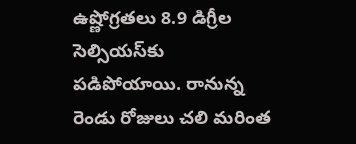ఉష్ణోగ్రతలు 8.9 డిగ్రీల సెల్సియస్‌కు పడిపోయాయి. రానున్న రెండు రోజులు చలి మరింత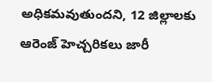అధికమవుతుందని, 12 జిల్లాలకు ఆరెంజ్ హెచ్చరికలు జారీ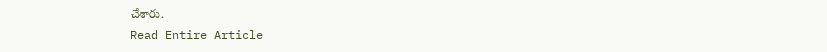చేశారు.
Read Entire Article